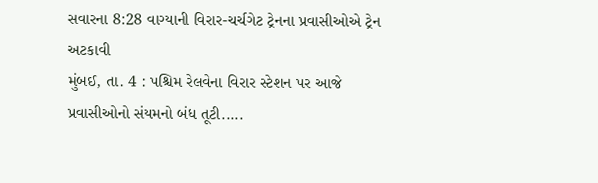સવારના 8:28 વાગ્યાની વિરાર-ચર્ચગેટ ટ્રેનના પ્રવાસીઓએ ટ્રેન અટકાવી
મુંબઈ, તા. 4 : પશ્ચિમ રેલવેના વિરાર સ્ટેશન પર આજે પ્રવાસીઓનો સંયમનો બંધ તૂટી.....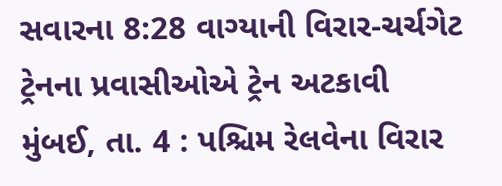સવારના 8:28 વાગ્યાની વિરાર-ચર્ચગેટ ટ્રેનના પ્રવાસીઓએ ટ્રેન અટકાવી
મુંબઈ, તા. 4 : પશ્ચિમ રેલવેના વિરાર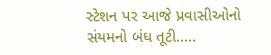સ્ટેશન પર આજે પ્રવાસીઓનો સંયમનો બંધ તૂટી.....